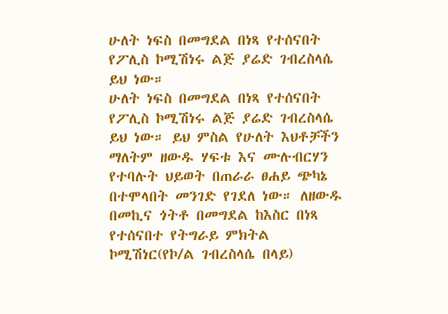ሁለት ነፍስ በመግደል በነጻ የተሰናበት የፖሊስ ኮሚሽነሩ ልጅ ያሬድ ገብረስላሴ ይህ ነው።
ሁለት ነፍስ በመግደል በነጻ የተሰናበት የፖሊስ ኮሚሽነሩ ልጅ ያሬድ ገብረስላሴ ይህ ነው። ይህ ምስል የሁለት እህቶቻችን ማለትም ዘውዱ ሃፍቱ እና ሙሉብርሃን የተባሉት ህይወት በጠራራ ፀሐይ ጭካኔ በተሞላበት መንገድ የገደለ ነው። ለዘውዱ በመኪና ጎትቶ በመግደል ከእስር በነጻ የተሰናበተ የትግራይ ምክትል ኮሚሽነር(የኮ/ል ገብረስላሴ በላይ)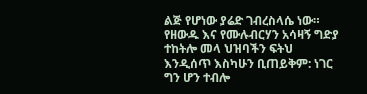ልጅ የሆነው ያሬድ ገብረስላሴ ነው። የዘውዱ እና የሙሉብርሃን አሳዛኝ ግድያ ተከትሎ መላ ህዝባችን ፍትህ እንዲሰጥ እስካሁን ቢጠይቅም: ነገር ግን ሆን ተብሎ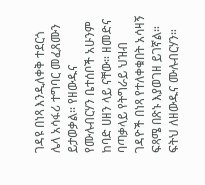ገዳዩ በነጻ እንዲለቀቅ ተደርጎ ሌላ አሳፋሪ ተግባር መፈጸሙን ይታወቃል። የዘውዱና የሙሉብርሃን ቤተሰቦች አሁንም ከባድ ሀዘን ላይ ናቸው። ዘመድና ባጣቃላይ የትግራይ ህዝብ ገዳዮች በነጻ የተለቀቁበት አሳዛኝ ፍጻሜ በጽኑ እያወገዘ ይገኛል። ፍትህ ለዘውዱና ሙሉብርሃን።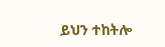ይህን ተከትሎ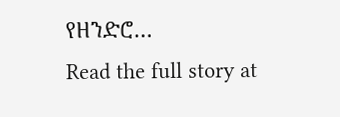የዘንድሮ…
Read the full story at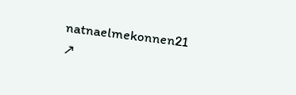natnaelmekonnen21 ↗